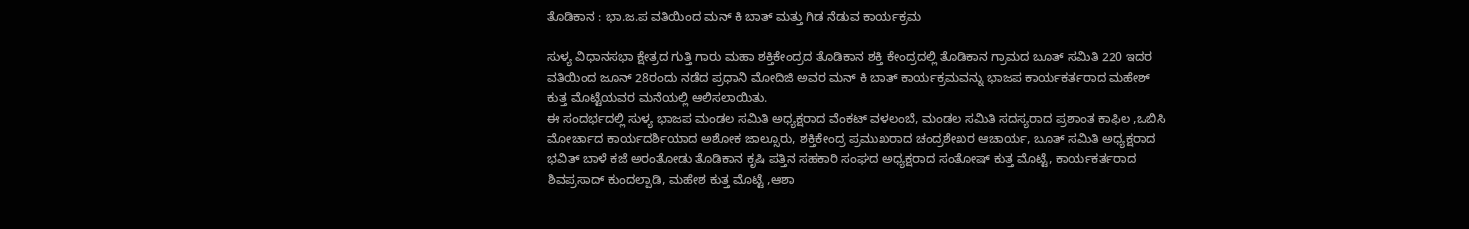ತೊಡಿಕಾನ : ಭಾ.ಜ.ಪ ವತಿಯಿಂದ ಮನ್ ಕಿ ಬಾತ್ ಮತ್ತು ಗಿಡ ನೆಡುವ ಕಾರ್ಯಕ್ರಮ

ಸುಳ್ಯ ವಿಧಾನಸಭಾ ಕ್ಷೇತ್ರದ ಗುತ್ತಿ ಗಾರು ಮಹಾ ಶಕ್ತಿಕೇಂದ್ರದ ತೊಡಿಕಾನ ಶಕ್ತಿ ಕೇಂದ್ರದಲ್ಲಿ ತೊಡಿಕಾನ ಗ್ರಾಮದ ಬೂತ್ ಸಮಿತಿ 220 ಇದರ ವತಿಯಿಂದ ಜೂನ್ 28ರಂದು ನಡೆದ ಪ್ರಧಾನಿ ಮೋದಿಜಿ ಅವರ ಮನ್ ಕಿ ಬಾತ್ ಕಾರ್ಯಕ್ರಮವನ್ನು ಭಾಜಪ ಕಾರ್ಯಕರ್ತರಾದ ಮಹೇಶ್ ಕುತ್ತ ಮೊಟ್ಟೆಯವರ ಮನೆಯಲ್ಲಿ ಆಲಿಸಲಾಯಿತು.
ಈ ಸಂದರ್ಭದಲ್ಲಿ ಸುಳ್ಯ ಭಾಜಪ ಮಂಡಲ ಸಮಿತಿ ಅಧ್ಯಕ್ಷರಾದ ವೆಂಕಟ್ ವಳಲಂಬೆ, ಮಂಡಲ ಸಮಿತಿ ಸದಸ್ಯರಾದ ಪ್ರಶಾಂತ ಕಾಫಿಲ ,ಒಬಿಸಿ ಮೋರ್ಚಾದ ಕಾರ್ಯದರ್ಶಿಯಾದ ಅಶೋಕ ಜಾಲ್ಸೂರು, ಶಕ್ತಿಕೇಂದ್ರ ಪ್ರಮುಖರಾದ ಚಂದ್ರಶೇಖರ ಆಚಾರ್ಯ, ಬೂತ್ ಸಮಿತಿ ಅಧ್ಯಕ್ಷರಾದ ಭವಿತ್ ಬಾಳೆ ಕಜೆ ಅರಂತೋಡು ತೊಡಿಕಾನ ಕೃಷಿ ಪತ್ತಿನ ಸಹಕಾರಿ ಸಂಘದ ಅಧ್ಯಕ್ಷರಾದ ಸಂತೋಷ್ ಕುತ್ತ ಮೊಟ್ಟೆ, ಕಾರ್ಯಕರ್ತರಾದ ಶಿವಪ್ರಸಾದ್ ಕುಂದಲ್ಪಾಡಿ, ಮಹೇಶ ಕುತ್ತ ಮೊಟ್ಟೆ ,ಆಶಾ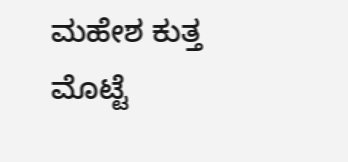ಮಹೇಶ ಕುತ್ತ ಮೊಟ್ಟೆ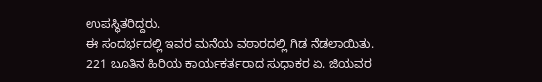ಉಪಸ್ಥಿತರಿದ್ದರು.
ಈ ಸಂದರ್ಭದಲ್ಲಿ ಇವರ ಮನೆಯ ವಠಾರದಲ್ಲಿ ಗಿಡ ನೆಡಲಾಯಿತು.
221 ಬೂತಿನ ಹಿರಿಯ ಕಾರ್ಯಕರ್ತರಾದ ಸುಧಾಕರ ಏ. ಜಿಯವರ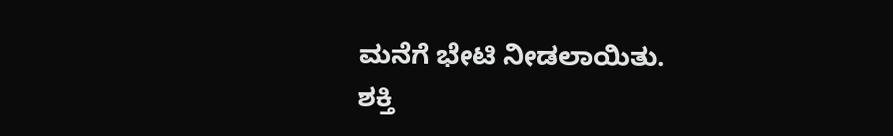ಮನೆಗೆ ಭೇಟಿ ನೀಡಲಾಯಿತು‌.
ಶಕ್ತಿ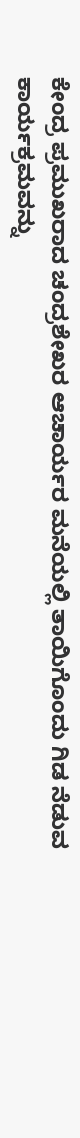ಕೇಂದ್ರ ಪ್ರಮುಖರಾದ ಚಂದ್ರಶೇಖರ ಆಚಾರ್ಯರ ಮನೆಯಲ್ಲಿ ತಾಯಿಗೊಂದು ಗಿಡ ನೆಡುವ ಕಾರ್ಯಕ್ರಮವನ್ನು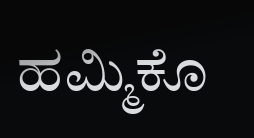ಹಮ್ಮಿಕೊ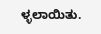ಳ್ಳಲಾಯಿತು.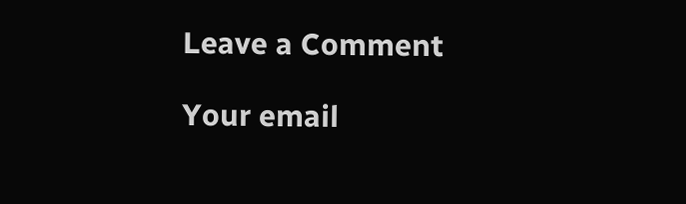Leave a Comment

Your email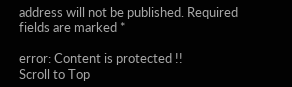address will not be published. Required fields are marked *

error: Content is protected !!
Scroll to Top